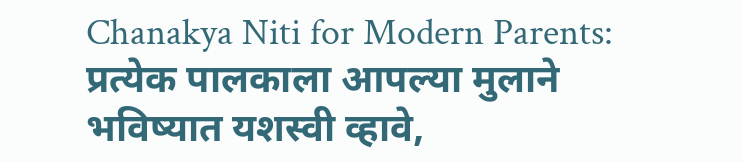Chanakya Niti for Modern Parents: प्रत्येक पालकाला आपल्या मुलाने भविष्यात यशस्वी व्हावे,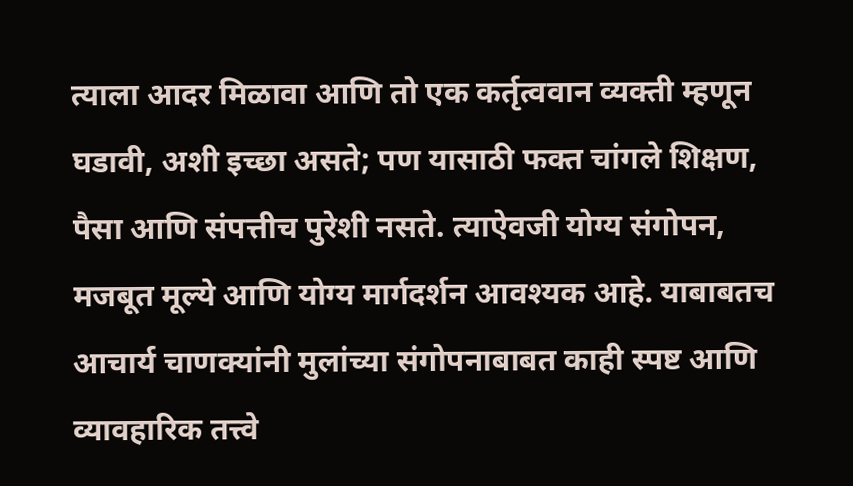त्याला आदर मिळावा आणि तो एक कर्तृत्ववान व्यक्ती म्हणून घडावी, अशी इच्छा असते; पण यासाठी फक्त चांगले शिक्षण, पैसा आणि संपत्तीच पुरेशी नसते. त्याऐवजी योग्य संगोपन, मजबूत मूल्ये आणि योग्य मार्गदर्शन आवश्यक आहे. याबाबतच आचार्य चाणक्यांनी मुलांच्या संगोपनाबाबत काही स्पष्ट आणि व्यावहारिक तत्त्वे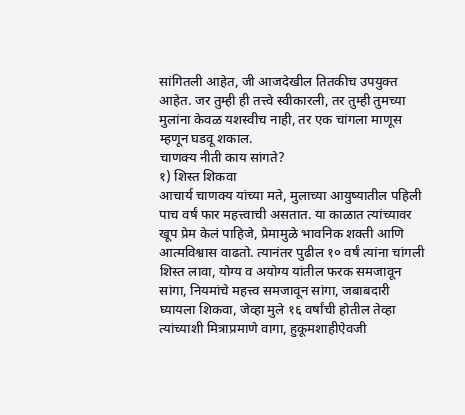सांगितली आहेत, जी आजदेखील तितकीच उपयुक्त आहेत. जर तुम्ही ही तत्त्वे स्वीकारली, तर तुम्ही तुमच्या मुलांना केवळ यशस्वीच नाही, तर एक चांगला माणूस म्हणून घडवू शकाल.
चाणक्य नीती काय सांगते?
१) शिस्त शिकवा
आचार्य चाणक्य यांच्या मते, मुलाच्या आयुष्यातील पहिली पाच वर्षं फार महत्त्वाची असतात. या काळात त्यांच्यावर खूप प्रेम केलं पाहिजे, प्रेमामुळे भावनिक शक्ती आणि आत्मविश्वास वाढतो. त्यानंतर पुढील १० वर्षं त्यांना चांगली शिस्त लावा, योग्य व अयोग्य यांतील फरक समजावून सांगा, नियमांचे महत्त्व समजावून सांगा, जबाबदारी घ्यायला शिकवा, जेव्हा मुले १६ वर्षांची होतील तेव्हा त्यांच्याशी मित्राप्रमाणे वागा, हुकूमशाहीऐवजी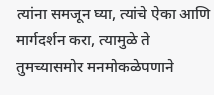त्यांना समजून घ्या, त्यांचे ऐका आणि मार्गदर्शन करा, त्यामुळे ते तुमच्यासमोर मनमोकळेपणाने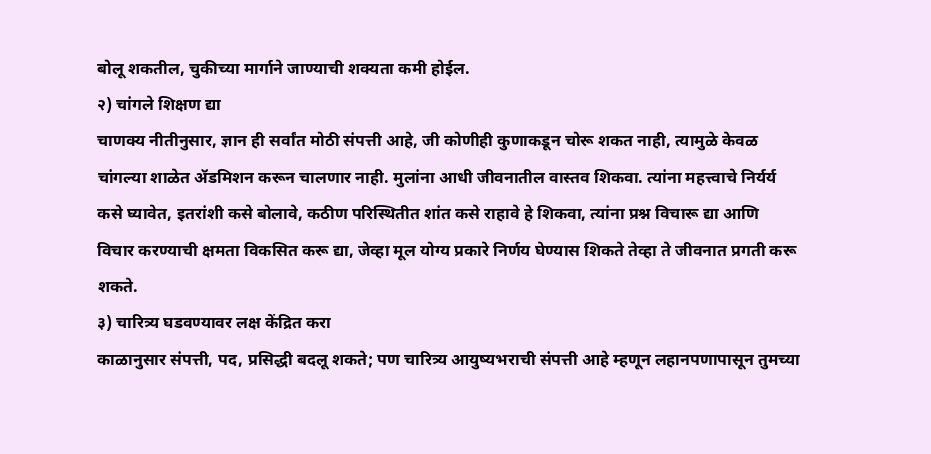बोलू शकतील, चुकीच्या मार्गाने जाण्याची शक्यता कमी होईल.
२) चांगले शिक्षण द्या
चाणक्य नीतीनुसार, ज्ञान ही सर्वांत मोठी संपत्ती आहे, जी कोणीही कुणाकडून चोरू शकत नाही, त्यामुळे केवळ चांगल्या शाळेत ॲडमिशन करून चालणार नाही. मुलांना आधी जीवनातील वास्तव शिकवा. त्यांना महत्त्वाचे निर्यर्य कसे घ्यावेत, इतरांशी कसे बोलावे, कठीण परिस्थितीत शांत कसे राहावे हे शिकवा, त्यांना प्रश्न विचारू द्या आणि विचार करण्याची क्षमता विकसित करू द्या, जेव्हा मूल योग्य प्रकारे निर्णय घेण्यास शिकते तेव्हा ते जीवनात प्रगती करू शकते.
३) चारित्र्य घडवण्यावर लक्ष केंद्रित करा
काळानुसार संपत्ती, पद, प्रसिद्धी बदलू शकते; पण चारित्र्य आयुष्यभराची संपत्ती आहे म्हणून लहानपणापासून तुमच्या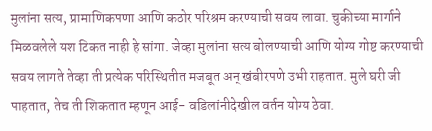मुलांना सत्य, प्रामाणिकपणा आणि कठोर परिश्रम करण्याची सवय लावा. चुकीच्या मार्गाने मिळवलेले यश टिकत नाही हे सांगा. जेव्हा मुलांना सत्य बोलण्याची आणि योग्य गोष्ट करण्याची सवय लागते तेव्हा ती प्रत्येक परिस्थितीत मजबूत अन् खंबीरपणे उभी राहतात. मुले घरी जी पाहतात, तेच ती शिकतात म्हणून आई- वडिलांनीदेखील वर्तन योग्य ठेवा.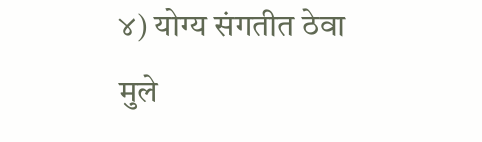४) योग्य संगतीत ठेवा
मुले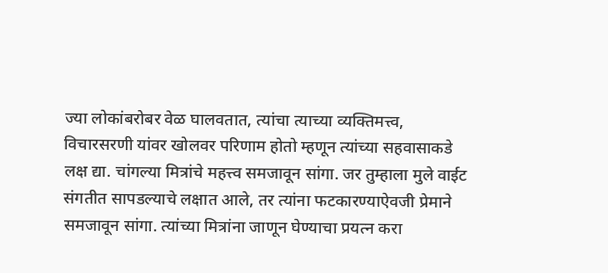ज्या लोकांबरोबर वेळ घालवतात, त्यांचा त्याच्या व्यक्तिमत्त्व, विचारसरणी यांवर खोलवर परिणाम होतो म्हणून त्यांच्या सहवासाकडे लक्ष द्या. चांगल्या मित्रांचे महत्त्व समजावून सांगा. जर तुम्हाला मुले वाईट संगतीत सापडल्याचे लक्षात आले, तर त्यांना फटकारण्याऐवजी प्रेमाने समजावून सांगा. त्यांच्या मित्रांना जाणून घेण्याचा प्रयत्न करा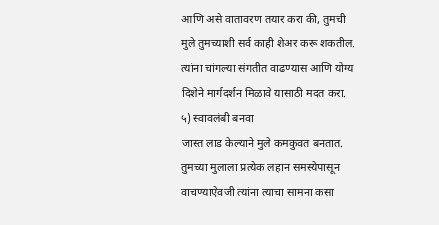आणि असे वातावरण तयार करा की, तुमची मुले तुमच्याशी सर्व काही शेअर करू शकतील. त्यांना चांगल्या संगतीत वाढण्यास आणि योग्य दिशेने मार्गदर्शन मिळावे यासाठी मदत करा.
५) स्वावलंबी बनवा
जास्त लाड केल्याने मुले कमकुवत बनतात. तुमच्या मुलाला प्रत्येक लहान समस्येपासून वाचण्याऐवजी त्यांना त्याचा सामना कसा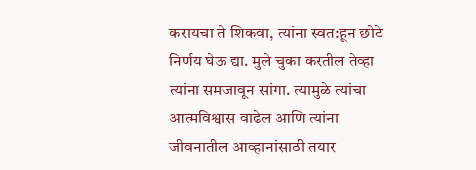करायचा ते शिकवा, त्यांना स्वत:हून छोटे निर्णय घेऊ द्या. मुले चुका करतील तेव्हा त्यांना समजावून सांगा. त्यामुळे त्यांचा आत्मविश्वास वाढेल आणि त्यांना जीवनातील आव्हानांसाठी तयार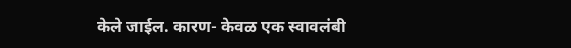केले जाईल. कारण- केवळ एक स्वावलंबी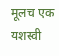मूलच एक यशस्वी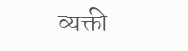व्यक्ती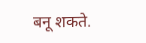बनू शकते.